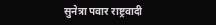सुनेत्रा पवार राष्ट्रवादी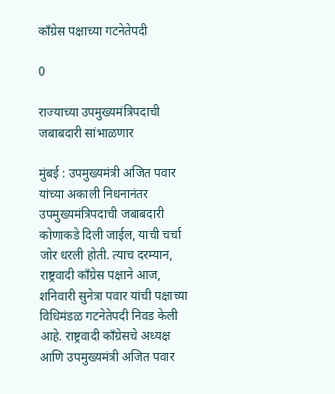काँग्रेस पक्षाच्या गटनेतेपदी

0

राज्याच्या उपमुख्यमंत्रिपदाची जबाबदारी सांभाळणार

मुंबई : उपमुख्यमंत्री अजित पवार यांच्या अकाली निधनानंतर उपमुख्यमंत्रिपदाची जबाबदारी कोणाकडे दिली जाईल, याची चर्चा जोर धरली होती. त्याच दरम्यान, राष्ट्रवादी काँग्रेस पक्षाने आज, शनिवारी सुनेत्रा पवार यांची पक्षाच्या विधिमंडळ गटनेतेपदी निवड केली आहे. राष्ट्रवादी काँग्रेसचे अध्यक्ष आणि उपमुख्यमंत्री अजित पवार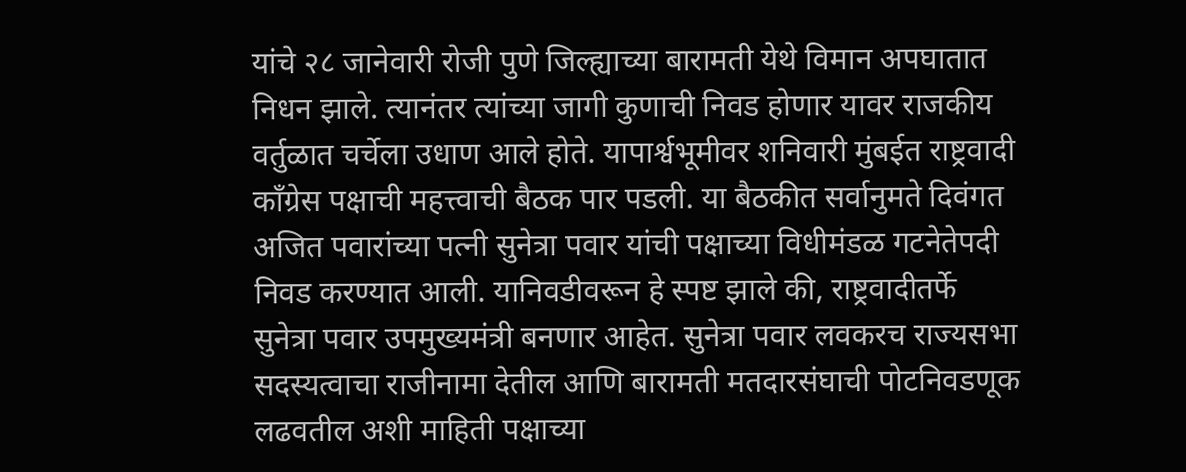यांचे २८ जानेवारी रोजी पुणे जिल्ह्याच्या बारामती येथे विमान अपघातात निधन झाले. त्यानंतर त्यांच्या जागी कुणाची निवड होणार यावर राजकीय वर्तुळात चर्चेला उधाण आले होते. यापार्श्वभूमीवर शनिवारी मुंबईत राष्ट्रवादी काँग्रेस पक्षाची महत्त्वाची बैठक पार पडली. या बैठकीत सर्वानुमते दिवंगत अजित पवारांच्या पत्नी सुनेत्रा पवार यांची पक्षाच्या विधीमंडळ गटनेतेपदी निवड करण्यात आली. यानिवडीवरून हे स्पष्ट झाले की, राष्ट्रवादीतर्फे सुनेत्रा पवार उपमुख्यमंत्री बनणार आहेत. सुनेत्रा पवार लवकरच राज्यसभा सदस्यत्वाचा राजीनामा देतील आणि बारामती मतदारसंघाची पोटनिवडणूक लढवतील अशी माहिती पक्षाच्या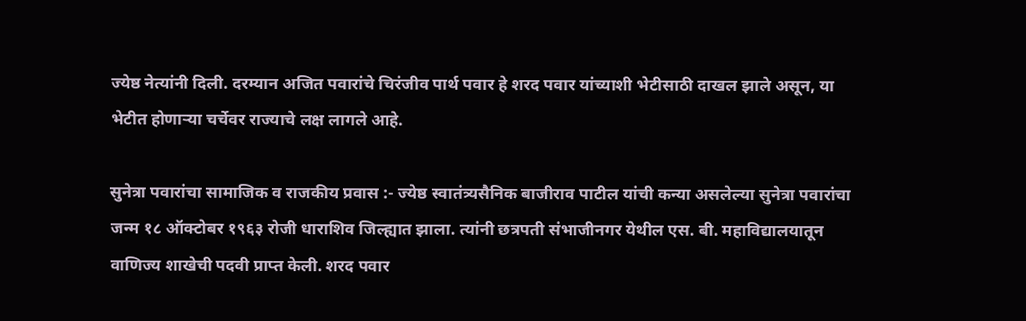ज्येष्ठ नेत्यांनी दिली. दरम्यान अजित पवारांचे चिरंजीव पार्थ पवार हे शरद पवार यांच्याशी भेटीसाठी दाखल झाले असून, या भेटीत होणाऱ्या चर्चेवर राज्याचे लक्ष लागले आहे.

सुनेत्रा पवारांचा सामाजिक व राजकीय प्रवास :- ज्येष्ठ स्वातंत्र्यसैनिक बाजीराव पाटील यांची कन्या असलेल्या सुनेत्रा पवारांचा जन्म १८ ऑक्टोबर १९६३ रोजी धाराशिव जिल्ह्यात झाला. त्यांनी छत्रपती संभाजीनगर येथील एस. बी. महाविद्यालयातून वाणिज्य शाखेची पदवी प्राप्त केली. शरद पवार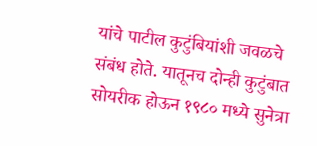यांचे पाटील कुटुंबियांशी जवळचे संबंध होते. यातूनच दोन्ही कुटुंबात सोयरीक होऊन १९८० मध्ये सुनेत्रा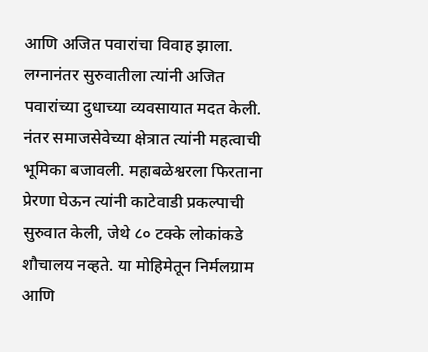आणि अजित पवारांचा विवाह झाला. लग्नानंतर सुरुवातीला त्यांनी अजित पवारांच्या दुधाच्या व्यवसायात मदत केली. नंतर समाजसेवेच्या क्षेत्रात त्यांनी महत्वाची भूमिका बजावली. महाबळेश्वरला फिरताना प्रेरणा घेऊन त्यांनी काटेवाडी प्रकल्पाची सुरुवात केली, जेथे ८० टक्के लोकांकडे शौचालय नव्हते. या मोहिमेतून निर्मलग्राम आणि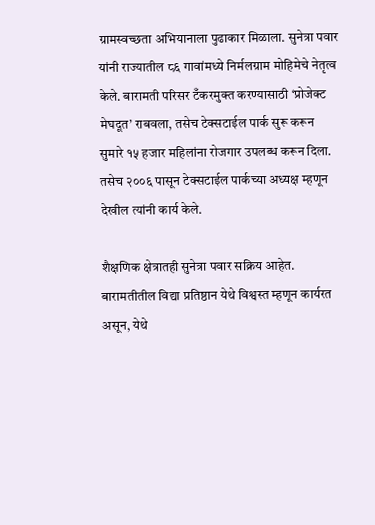ग्रामस्वच्छता अभियानाला पुढाकार मिळाला. सुनेत्रा पवार यांनी राज्यातील ८६ गावांमध्ये निर्मलग्राम मोहिमेचे नेतृत्व केले. बारामती परिसर टँकरमुक्त करण्यासाठी ‘प्रोजेक्ट मेघदूत’ राबवला, तसेच टेक्सटाईल पार्क सुरू करून सुमारे १५ हजार महिलांना रोजगार उपलब्ध करून दिला. तसेच २००६ पासून टेक्सटाईल पार्कच्या अध्यक्ष म्हणून देखील त्यांनी कार्य केले.

शैक्षणिक क्षेत्रातही सुनेत्रा पवार सक्रिय आहेत. बारामतीतील विद्या प्रतिष्ठान येथे विश्वस्त म्हणून कार्यरत असून, येथे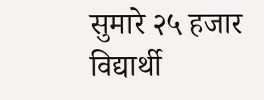सुमारे २५ हजार विद्यार्थी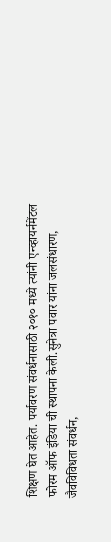शिक्षण घेत आहेत. पर्यावरण संवर्धनासाठी २०१० मध्ये त्यांनी एन्व्हायर्नमेंटल फोरम ऑफ इंडिया ची स्थापना केली.सुनेत्रा पवार यांना जलसंधारण, जैवविविधता संवर्धन,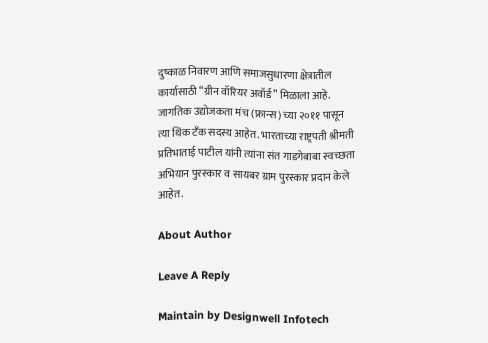दुष्काळ निवारण आणि समाजसुधारणा क्षेत्रातील कार्यासाठी “ग्रीन वॉरियर अवॉर्ड” मिळाला आहे. जागतिक उद्योजकता मंच (फ्रान्स) च्या २०११ पासून त्या थिंक टँक सदस्य आहेत. भारताच्या राष्ट्रपती श्रीमती प्रतिभाताई पाटील यांनी त्यांना संत गाडगेबाबा स्वच्छता अभियान पुरस्कार व सायबर ग्राम पुरस्कार प्रदान केले आहेत.

About Author

Leave A Reply

Maintain by Designwell Infotech